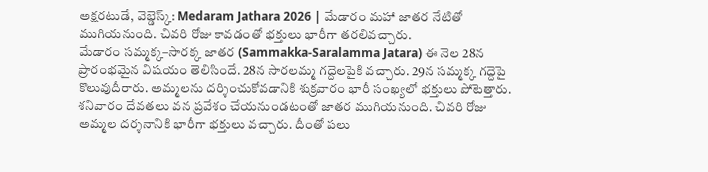అక్షరటుడే, వెబ్డెస్క్: Medaram Jathara 2026 | మేడారం మహా జాతర నేటితో ముగియనుంది. చివరి రోజు కావడంతో భక్తులు భారీగా తరలివచ్చారు.
మేడారం సమ్మక్క–సారక్క జాతర (Sammakka-Saralamma Jatara) ఈ నెల 28న ప్రారంభమైన విషయం తెలిసిందే. 28న సారలమ్మ గద్దెలపైకి వచ్చారు. 29న సమ్మక్క గద్దెపై కొలువుదీరారు. అమ్మలను దర్శించుకోవడానికి శుక్రవారం భారీ సంఖ్యలో భక్తులు పోటెత్తారు. శనివారం దేవతలు వన ప్రవేశం చేయనుండటంతో జాతర ముగియనుంది. చివరి రోజు అమ్మల దర్శనానికి భారీగా భక్తులు వచ్చారు. దీంతో పలు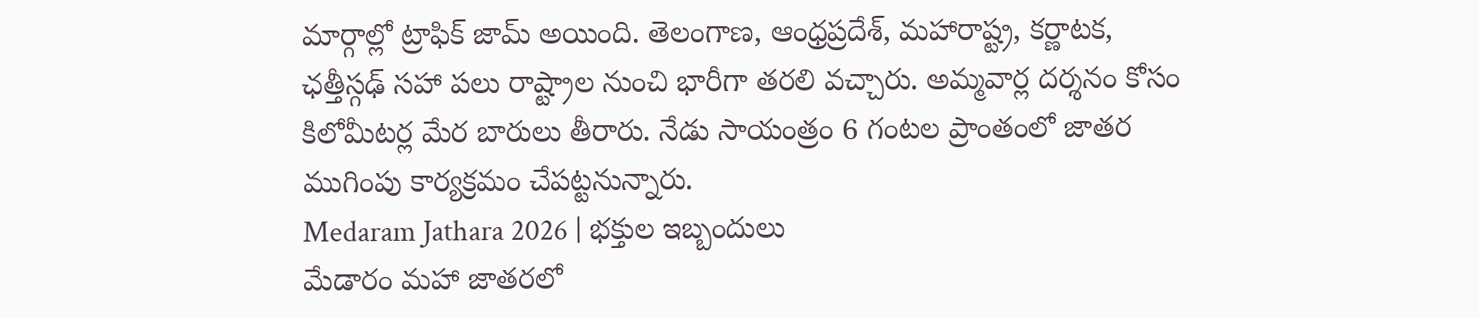మార్గాల్లో ట్రాఫిక్ జామ్ అయింది. తెలంగాణ, ఆంధ్రప్రదేశ్, మహారాష్ట్ర, కర్ణాటక, ఛత్తీస్గఢ్ సహా పలు రాష్ట్రాల నుంచి భారీగా తరలి వచ్చారు. అమ్మవార్ల దర్శనం కోసం కిలోమీటర్ల మేర బారులు తీరారు. నేడు సాయంత్రం 6 గంటల ప్రాంతంలో జాతర ముగింపు కార్యక్రమం చేపట్టనున్నారు.
Medaram Jathara 2026 | భక్తుల ఇబ్బందులు
మేడారం మహా జాతరలో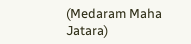(Medaram Maha Jatara)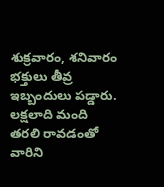శుక్రవారం, శనివారం భక్తులు తీవ్ర ఇబ్బందులు పడ్డారు. లక్షలాది మంది తరలి రావడంతో వారిని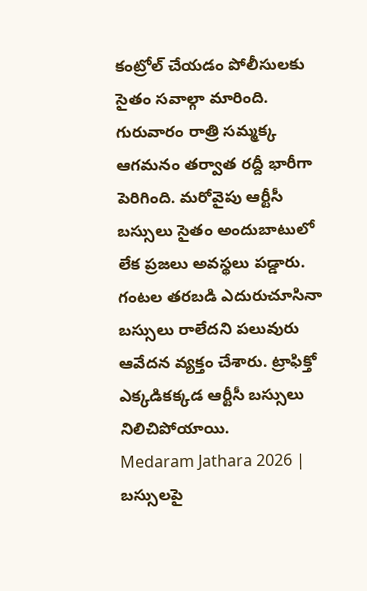కంట్రోల్ చేయడం పోలీసులకు సైతం సవాల్గా మారింది. గురువారం రాత్రి సమ్మక్క ఆగమనం తర్వాత రద్దీ భారీగా పెరిగింది. మరోవైపు ఆర్టీసీ బస్సులు సైతం అందుబాటులో లేక ప్రజలు అవస్థలు పడ్డారు. గంటల తరబడి ఎదురుచూసినా బస్సులు రాలేదని పలువురు ఆవేదన వ్యక్తం చేశారు. ట్రాఫిక్తో ఎక్కడికక్కడ ఆర్టీసీ బస్సులు నిలిచిపోయాయి.
Medaram Jathara 2026 | బస్సులపై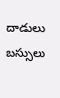దాడులు
బస్సులు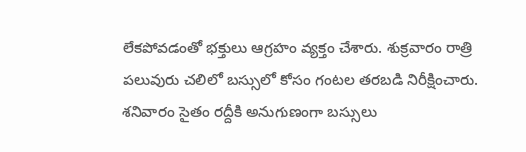లేకపోవడంతో భక్తులు ఆగ్రహం వ్యక్తం చేశారు. శుక్రవారం రాత్రి పలువురు చలిలో బస్సులో కోసం గంటల తరబడి నిరీక్షించారు. శనివారం సైతం రద్దీకి అనుగుణంగా బస్సులు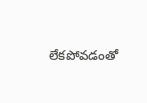లేకపోవడంతో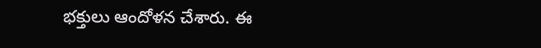భక్తులు ఆందోళన చేశారు. ఈ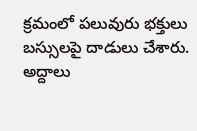క్రమంలో పలువురు భక్తులు బస్సులపై దాడులు చేశారు. అద్దాలు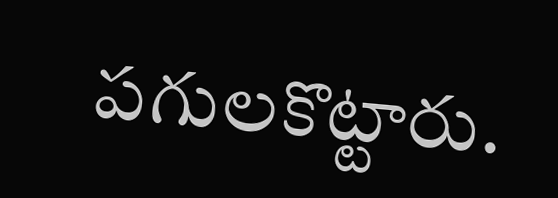పగులకొట్టారు.